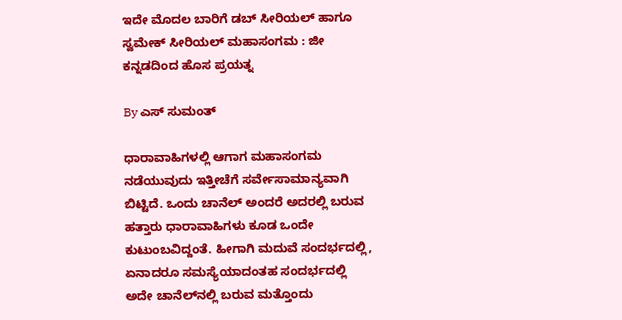ಇದೇ ಮೊದಲ ಬಾರಿಗೆ ಡಬ್ ಸೀರಿಯಲ್ ಹಾಗೂ ಸ್ವಮೇಕ್ ಸೀರಿಯಲ್ ಮಹಾಸಂಗಮ : ಜೀ ಕನ್ನಡದಿಂದ ಹೊಸ ಪ್ರಯತ್ನ

By ಎಸ್ ಸುಮಂತ್

ಧಾರಾವಾಹಿಗಳಲ್ಲಿ ಆಗಾಗ ಮಹಾಸಂಗಮ ನಡೆಯುವುದು ಇತ್ತೀಚೆಗೆ ಸರ್ವೇಸಾಮಾನ್ಯವಾಗಿ ಬಿಟ್ಟಿದೆ. ಒಂದು ಚಾನೆಲ್ ಅಂದರೆ ಅದರಲ್ಲಿ ಬರುವ ಹತ್ತಾರು ಧಾರಾವಾಹಿಗಳು ಕೂಡ ಒಂದೇ ಕುಟುಂಬವಿದ್ದಂತೆ. ಹೀಗಾಗಿ ಮದುವೆ ಸಂದರ್ಭದಲ್ಲಿ, ಏನಾದರೂ ಸಮಸ್ಯೆಯಾದಂತಹ ಸಂದರ್ಭದಲ್ಲಿ ಅದೇ ಚಾನೆಲ್‌ನಲ್ಲಿ ಬರುವ ಮತ್ತೊಂದು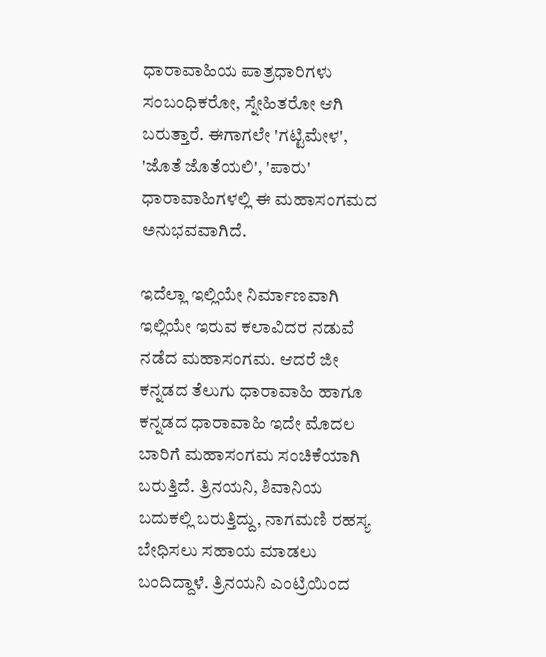ಧಾರಾವಾಹಿಯ ಪಾತ್ರಧಾರಿಗಳು ಸಂಬಂಧಿಕರೋ, ಸ್ನೇಹಿತರೋ ಆಗಿ ಬರುತ್ತಾರೆ. ಈಗಾಗಲೇ 'ಗಟ್ಟಿಮೇಳ', 'ಜೊತೆ ಜೊತೆಯಲಿ', 'ಪಾರು' ಧಾರಾವಾಹಿಗಳಲ್ಲಿ ಈ ಮಹಾಸಂಗಮದ ಅನುಭವವಾಗಿದೆ.

ಇದೆಲ್ಲಾ ಇಲ್ಲಿಯೇ ನಿರ್ಮಾಣವಾಗಿ ಇಲ್ಲಿಯೇ ಇರುವ ಕಲಾವಿದರ ನಡುವೆ ನಡೆದ ಮಹಾಸಂಗಮ. ಆದರೆ ಜೀ ಕನ್ನಡದ ತೆಲುಗು ಧಾರಾವಾಹಿ ಹಾಗೂ ಕನ್ನಡದ ಧಾರಾವಾಹಿ ಇದೇ ಮೊದಲ ಬಾರಿಗೆ ಮಹಾಸಂಗಮ ಸಂಚಿಕೆಯಾಗಿ ಬರುತ್ತಿದೆ. ತ್ರಿನಯನಿ, ಶಿವಾನಿಯ ಬದುಕಲ್ಲಿ ಬರುತ್ತಿದ್ದು, ನಾಗಮಣಿ ರಹಸ್ಯ ಬೇಧಿಸಲು ಸಹಾಯ ಮಾಡಲು ಬಂದಿದ್ದಾಳೆ. ತ್ರಿನಯನಿ ಎಂಟ್ರಿಯಿಂದ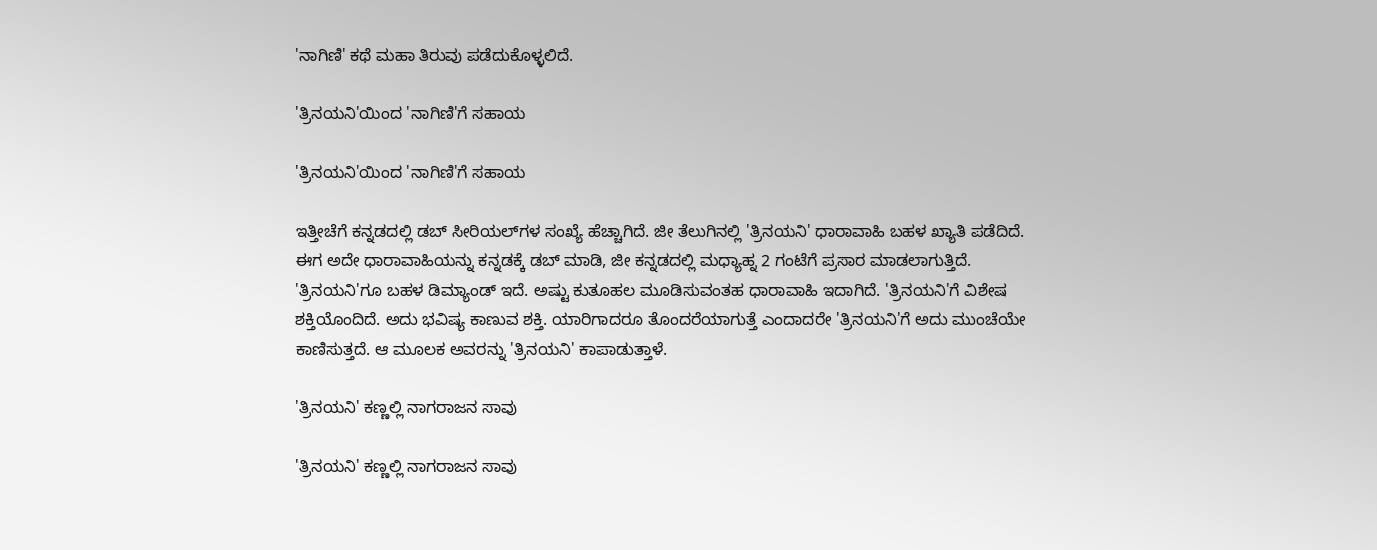'ನಾಗಿಣಿ' ಕಥೆ ಮಹಾ ತಿರುವು ಪಡೆದುಕೊಳ್ಳಲಿದೆ.

'ತ್ರಿನಯನಿ'ಯಿಂದ 'ನಾಗಿಣಿ'ಗೆ ಸಹಾಯ

'ತ್ರಿನಯನಿ'ಯಿಂದ 'ನಾಗಿಣಿ'ಗೆ ಸಹಾಯ

ಇತ್ತೀಚೆಗೆ ಕನ್ನಡದಲ್ಲಿ ಡಬ್ ಸೀರಿಯಲ್‌ಗಳ ಸಂಖ್ಯೆ ಹೆಚ್ಚಾಗಿದೆ. ಜೀ ತೆಲುಗಿನಲ್ಲಿ 'ತ್ರಿನಯನಿ' ಧಾರಾವಾಹಿ ಬಹಳ ಖ್ಯಾತಿ ಪಡೆದಿದೆ. ಈಗ ಅದೇ ಧಾರಾವಾಹಿಯನ್ನು ಕನ್ನಡಕ್ಕೆ ಡಬ್ ಮಾಡಿ, ಜೀ ಕನ್ನಡದಲ್ಲಿ‌ ಮಧ್ಯಾಹ್ನ 2 ಗಂಟೆಗೆ ಪ್ರಸಾರ ಮಾಡಲಾಗುತ್ತಿದೆ. 'ತ್ರಿನಯನಿ'ಗೂ ಬಹಳ ಡಿಮ್ಯಾಂಡ್ ಇದೆ. ಅಷ್ಟು ಕುತೂಹಲ ಮೂಡಿಸುವಂತಹ ಧಾರಾವಾಹಿ ಇದಾಗಿದೆ. 'ತ್ರಿನಯನಿ'ಗೆ ವಿಶೇಷ ಶಕ್ತಿಯೊಂದಿದೆ. ಅದು ಭವಿಷ್ಯ ಕಾಣುವ ಶಕ್ತಿ. ಯಾರಿಗಾದರೂ ತೊಂದರೆಯಾಗುತ್ತೆ ಎಂದಾದರೇ 'ತ್ರಿನಯನಿ'ಗೆ ಅದು ಮುಂಚೆಯೇ ಕಾಣಿಸುತ್ತದೆ. ಆ ಮೂಲಕ ಅವರನ್ನು 'ತ್ರಿನಯನಿ' ಕಾಪಾಡುತ್ತಾಳೆ.

'ತ್ರಿನಯನಿ' ಕಣ್ಣಲ್ಲಿ ನಾಗರಾಜನ ಸಾವು

'ತ್ರಿನಯನಿ' ಕಣ್ಣಲ್ಲಿ ನಾಗರಾಜನ ಸಾವು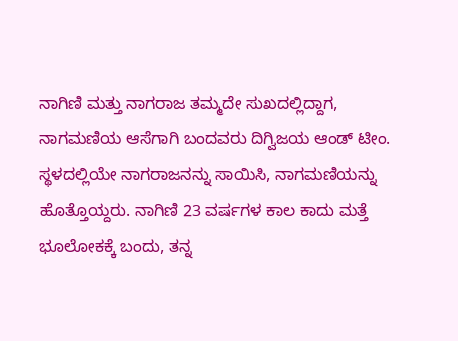ನಾಗಿಣಿ ಮತ್ತು ನಾಗರಾಜ ತಮ್ಮದೇ ಸುಖದಲ್ಲಿದ್ದಾಗ, ನಾಗಮಣಿಯ ಆಸೆಗಾಗಿ ಬಂದವರು ದಿಗ್ವಿಜಯ ಆಂಡ್ ಟೀಂ. ಸ್ಥಳದಲ್ಲಿಯೇ ನಾಗರಾಜ‌ನನ್ನು ಸಾಯಿಸಿ, ನಾಗಮಣಿಯನ್ನು ಹೊತ್ತೊಯ್ದರು. ನಾಗಿಣಿ 23 ವರ್ಷಗಳ ಕಾಲ ಕಾದು ಮತ್ತೆ ಭೂಲೋಕಕ್ಕೆ ಬಂದು, ತನ್ನ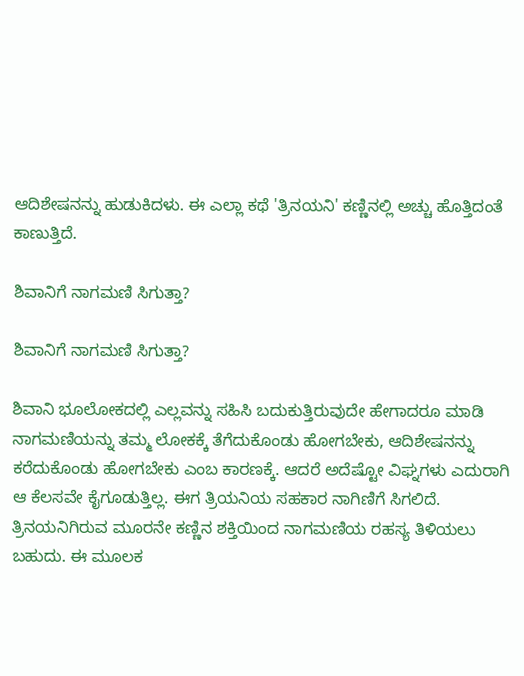ಆದಿಶೇಷನನ್ನು ಹುಡುಕಿದಳು. ಈ ಎಲ್ಲಾ ಕಥೆ 'ತ್ರಿನಯನಿ' ಕಣ್ಣಿನಲ್ಲಿ ಅಚ್ಚು ಹೊತ್ತಿದಂತೆ ಕಾಣುತ್ತಿದೆ.

ಶಿವಾನಿಗೆ ನಾಗಮಣಿ ಸಿಗುತ್ತಾ?

ಶಿವಾನಿಗೆ ನಾಗಮಣಿ ಸಿಗುತ್ತಾ?

ಶಿವಾನಿ ಭೂಲೋಕದಲ್ಲಿ ಎಲ್ಲವನ್ನು ಸಹಿಸಿ ಬದುಕುತ್ತಿರುವುದೇ ಹೇಗಾದರೂ ಮಾಡಿ ನಾಗಮಣಿಯನ್ನು ತಮ್ಮ ಲೋಕಕ್ಕೆ ತೆಗೆದುಕೊಂಡು ಹೋಗಬೇಕು, ಆದಿಶೇಷನನ್ನು ಕರೆದುಕೊಂಡು ಹೋಗಬೇಕು ಎಂಬ ಕಾರಣಕ್ಕೆ. ಆದರೆ ಅದೆಷ್ಟೋ ವಿಘ್ನಗಳು ಎದುರಾಗಿ ಆ ಕೆಲಸವೇ ಕೈಗೂಡುತ್ತಿಲ್ಲ. ಈಗ ತ್ರಿಯನಿಯ ಸಹಕಾರ ನಾಗಿಣಿಗೆ ಸಿಗಲಿದೆ. ತ್ರಿನಯನಿಗಿರುವ ಮೂರನೇ ಕಣ್ಣಿನ ಶಕ್ತಿಯಿಂದ ನಾಗಮಣಿಯ ರಹಸ್ಯ ತಿಳಿಯಲು ಬಹುದು. ಈ ಮೂಲಕ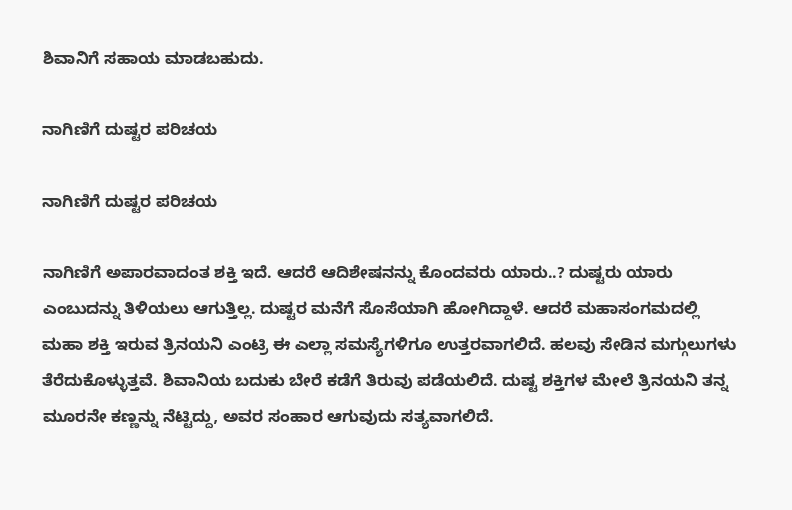ಶಿವಾನಿಗೆ ಸಹಾಯ ಮಾಡಬಹುದು.

ನಾಗಿಣಿಗೆ ದುಷ್ಟರ ಪರಿಚಯ

ನಾಗಿಣಿಗೆ ದುಷ್ಟರ ಪರಿಚಯ

ನಾಗಿಣಿಗೆ ಅಪಾರವಾದಂತ ಶಕ್ತಿ ಇದೆ. ಆದರೆ ಆದಿಶೇಷನನ್ನು ಕೊಂದವರು ಯಾರು..? ದುಷ್ಟರು ಯಾರು ಎಂಬುದನ್ನು ತಿಳಿಯಲು ಆಗುತ್ತಿಲ್ಲ. ದುಷ್ಟರ ಮನೆಗೆ ಸೊಸೆಯಾಗಿ ಹೋಗಿದ್ದಾಳೆ. ಆದರೆ ಮಹಾಸಂಗಮದಲ್ಲಿ ಮಹಾ ಶಕ್ತಿ ಇರುವ ತ್ರಿನಯನಿ ಎಂಟ್ರಿ ಈ ಎಲ್ಲಾ ಸಮಸ್ಯೆಗಳಿಗೂ ಉತ್ತರವಾಗಲಿದೆ. ಹಲವು ಸೇಡಿನ ಮಗ್ಗುಲುಗಳು ತೆರೆದುಕೊಳ್ಳುತ್ತವೆ. ಶಿವಾನಿಯ ಬದುಕು ಬೇರೆ ಕಡೆಗೆ ತಿರುವು ಪಡೆಯಲಿದೆ. ದುಷ್ಟ ಶಕ್ತಿಗಳ ಮೇಲೆ ತ್ರಿನಯನಿ ತನ್ನ ಮೂರನೇ ಕಣ್ಣನ್ನು ನೆಟ್ಟಿದ್ದು, ಅವರ ಸಂಹಾರ ಆಗುವುದು ಸತ್ಯವಾಗಲಿದೆ.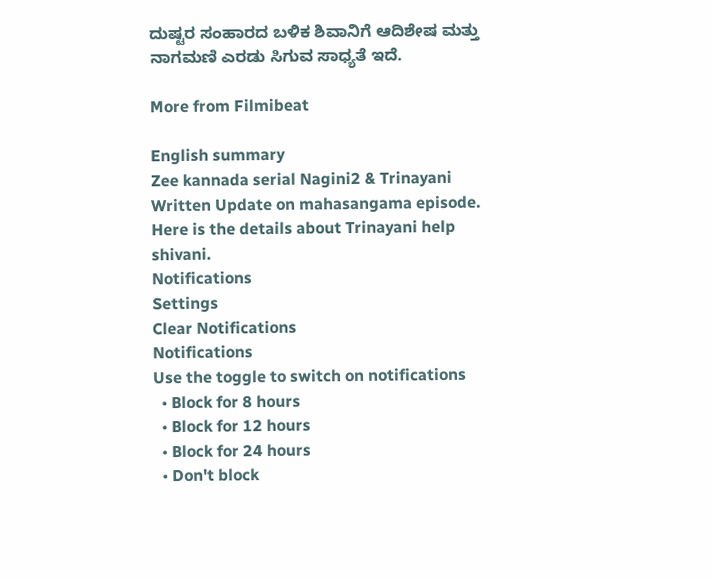ದುಷ್ಟರ ಸಂಹಾರದ ಬಳಿಕ ಶಿವಾನಿಗೆ ಆದಿಶೇಷ ಮತ್ತು ನಾಗಮಣಿ ಎರಡು ಸಿಗುವ ಸಾಧ್ಯತೆ ಇದೆ.

More from Filmibeat

English summary
Zee kannada serial Nagini2 & Trinayani Written Update on mahasangama episode. Here is the details about Trinayani help shivani.
Notifications
Settings
Clear Notifications
Notifications
Use the toggle to switch on notifications
  • Block for 8 hours
  • Block for 12 hours
  • Block for 24 hours
  • Don't block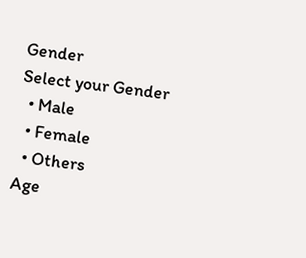Gender
Select your Gender
  • Male
  • Female
  • Others
Age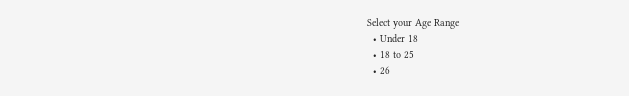Select your Age Range
  • Under 18
  • 18 to 25
  • 26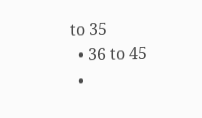to 35
  • 36 to 45
  •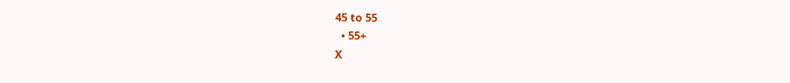45 to 55
  • 55+
X